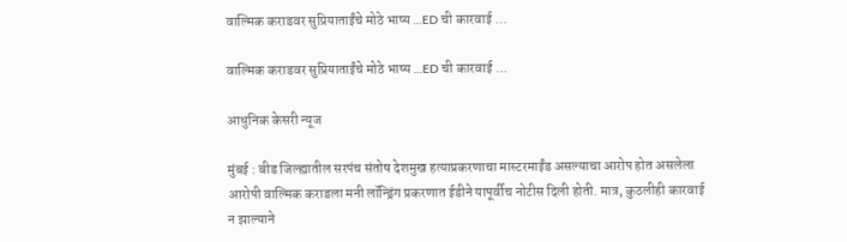वाल्मिक कराडवर सुप्रियाताईंचे मोठे भाष्य ...ED ची कारवाई ...

वाल्मिक कराडवर सुप्रियाताईंचे मोठे भाष्य ...ED ची कारवाई ...

आधुनिक केसरी न्यूज

मुंबई : बीड जिल्ह्यातील सरपंच संतोष देशमुख हत्याप्रकरणाचा मास्टरमाईंड असल्याचा आरोप होत असलेला आरोपी वाल्मिक कराडला मनी लॉन्ड्रिंग प्रकरणात ईडीने यापूर्वीच नोटीस दिली होती. मात्र, कुठलीही कारवाई न झाल्याने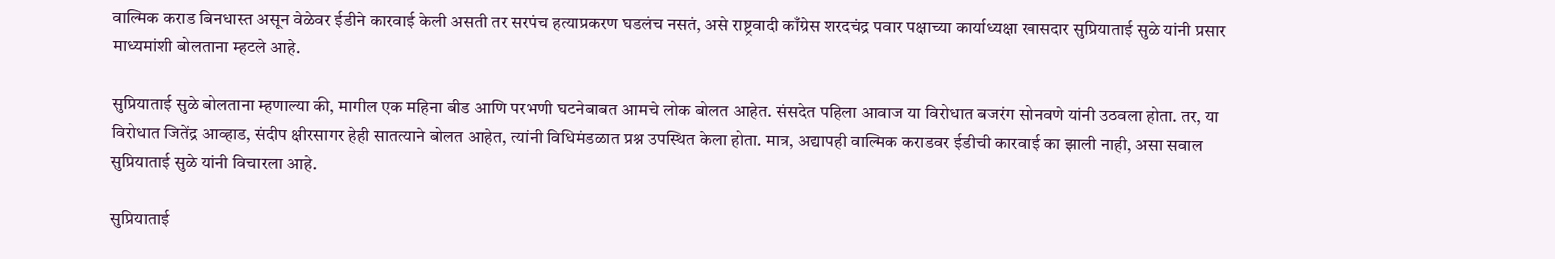वाल्मिक कराड बिनधास्त असून वेळेवर ईडीने कारवाई केली असती तर सरपंच हत्याप्रकरण घडलंच नसतं, असे राष्ट्रवादी काँग्रेस शरदचंद्र पवार पक्षाच्या कार्याध्यक्षा खासदार सुप्रियाताई सुळे यांनी प्रसार माध्यमांशी बोलताना म्हटले आहे.

सुप्रियाताई सुळे बोलताना म्हणाल्या की, मागील एक महिना बीड आणि परभणी घटनेबाबत आमचे लोक बोलत आहेत. संसदेत पहिला आवाज या विरोधात बजरंग सोनवणे यांनी उठवला होता. तर, या विरोधात जितेंद्र आव्हाड, संदीप क्षीरसागर हेही सातत्याने बोलत आहेत, त्यांनी विधिमंडळात प्रश्न उपस्थित केला होता. मात्र, अद्यापही वाल्मिक कराडवर ईडीची कारवाई का झाली नाही, असा सवाल सुप्रियाताई सुळे यांनी विचारला आहे.

सुप्रियाताई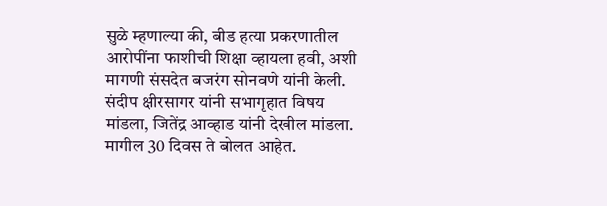सुळे म्हणाल्या की, बीड हत्या प्रकरणातील आरोपींना फाशीची शिक्षा व्हायला हवी, अशी मागणी संसदेत बजरंग सोनवणे यांनी केली. संदीप क्षीरसागर यांनी सभागृहात विषय मांडला, जितेंद्र आव्हाड यांनी देखील मांडला. मागील 30 दिवस ते बोलत आहेत.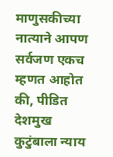माणुसकीच्या नात्याने आपण सर्वजण एकच म्हणत आहोत की, पीडित देशमुख कुटुंबाला न्याय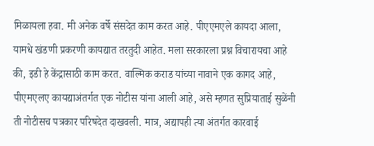मिळायला हवा. मी अनेक वर्षे संसदेत काम करत आहे. पीएएमएले कायदा आला, यामधे खंडणी प्रकरणी कायद्यात तरतुदी आहेत. मला सरकारला प्रश्न विचारायचा आहे की, इडी हे केंद्रासाठी काम करत. वाल्मिक कराड यांच्या नावाने एक कागद आहे, पीएमएलए कायद्याअंतर्गत एक नोटीस यांना आली आहे, असे म्हणत सुप्रियाताई सुळेंनी ती नोटीसच पत्रकार परिषदेत दाखवली. मात्र, अद्यापही त्या अंतर्गत कारवाई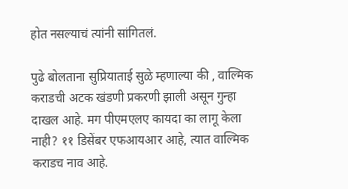होत नसल्याचं त्यांनी सांगितलं.

पुढे बोलताना सुप्रियाताई सुळे म्हणाल्या की , वाल्मिक कराडची अटक खंडणी प्रकरणी झाली असून गुन्हा दाखल आहे. मग पीएमएलए कायदा का लागू केला नाही? ११ डिसेंबर एफआयआर आहे, त्यात वाल्मिक कराडच नाव आहे.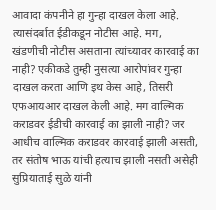आवादा कंपनीने हा गुन्हा दाखल केला आहे. त्यासंदर्बात ईडीकडून नोटीस आहे. मग, खंडणीची नोटीस असताना त्यांच्यावर कारवाई का नाही? एकीकडे तुम्ही नुसत्या आरोपांवर गुन्हा दाखल करता आणि इथ केस आहे, तिसरी एफआयआर दाखल केली आहे. मग वाल्मिक कराडवर ईडीची कारवाई का झाली नाही? जर आधीच वाल्मिक कराडवर कारवाई झाली असती, तर संतोष भाऊ यांची हत्याच झाली नसती असेही सुप्रियाताई सुळे यांनी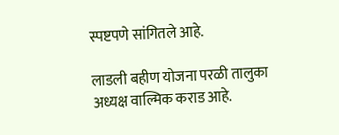स्पष्टपणे सांगितले आहे.

लाडली बहीण योजना परळी तालुका अध्यक्ष वाल्मिक कराड आहे.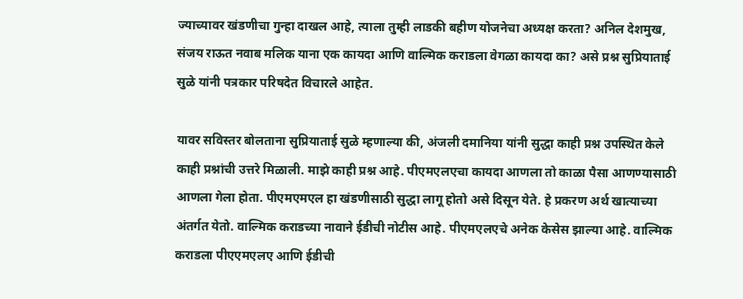ज्याच्यावर खंडणीचा गुन्हा दाखल आहे, त्याला तुम्ही लाडकी बहीण योजनेचा अध्यक्ष करता? अनिल देशमुख, संजय राऊत नवाब मलिक याना एक कायदा आणि वाल्मिक कराडला वेगळा कायदा का? असे प्रश्न सुप्रियाताई सुळे यांनी पत्रकार परिषदेत विचारले आहेत.

यावर सविस्तर बोलताना सुप्रियाताई सुळे म्हणाल्या की, अंजली दमानिया यांनी सुद्धा काही प्रश्न उपस्थित केले काही प्रश्नांची उत्तरे मिळाली. माझे काही प्रश्न आहे. पीएमएलएचा कायदा आणला तो काळा पैसा आणण्यासाठी आणला गेला होता. पीएमएमएल हा खंडणीसाठी सुद्धा लागू होतो असे दिसून येते. हे प्रकरण अर्थ खात्याच्या अंतर्गत येतो. वाल्मिक कराडच्या नावाने ईडीची नोटीस आहे. पीएमएलएचे अनेक केसेस झाल्या आहे. वाल्मिक कराडला पीएएमएलए आणि ईडीची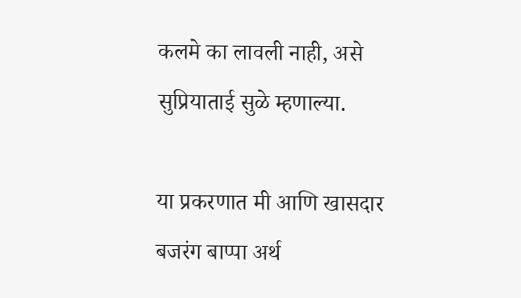कलमे का लावली नाही, असे सुप्रियाताई सुळे म्हणाल्या.

या प्रकरणात मी आणि खासदार बजरंग बाप्पा अर्थ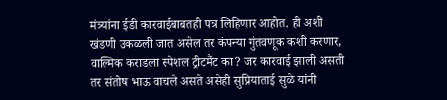मंत्र्यांना ईडी कारवाईबाबतही पत्र लिहिणार आहोत. ही अशी खंडणी उकळली जात असेल तर कंपन्या गुंतवणूक कशी करणार, वाल्मिक कराडला स्पेशल ट्रीटमैंट का? जर कारवाई झाली असती तर संतोष भाऊ वाचले असते असेही सुप्रियाताई सुळे यांनी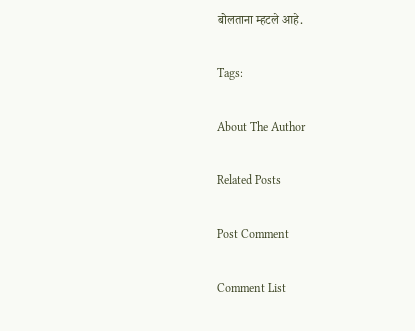बोलताना म्हटले आहे.

Tags:

About The Author

Related Posts

Post Comment

Comment List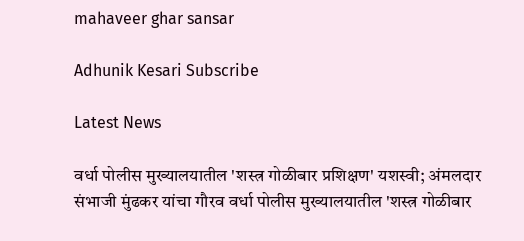mahaveer ghar sansar

Adhunik Kesari Subscribe

Latest News

वर्धा पोलीस मुख्यालयातील 'शस्त्र गोळीबार प्रशिक्षण' यशस्वी; अंमलदार संभाजी मुंढकर यांचा गौरव वर्धा पोलीस मुख्यालयातील 'शस्त्र गोळीबार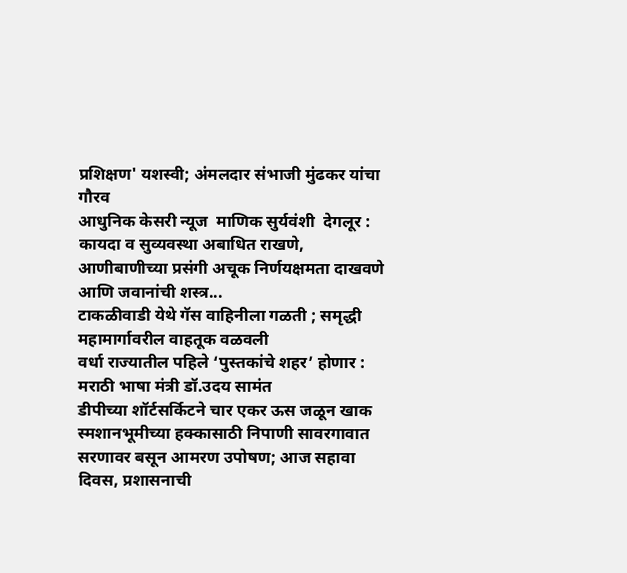प्रशिक्षण' यशस्वी; अंमलदार संभाजी मुंढकर यांचा गौरव
आधुनिक केसरी न्यूज  माणिक सुर्यवंशी  देगलूर : कायदा व सुव्यवस्था अबाधित राखणे, आणीबाणीच्या प्रसंगी अचूक निर्णयक्षमता दाखवणे आणि जवानांची शस्त्र...
टाकळीवाडी येथे गॅस वाहिनीला गळती ; समृद्धी महामार्गावरील वाहतूक वळवली
वर्धा राज्यातील पहिले ‘पुस्तकांचे शहर’ होणार : मराठी भाषा मंत्री डॉ.उदय सामंत
डीपीच्या शॉर्टसर्किटने चार एकर ऊस जळून खाक
स्मशानभूमीच्या हक्कासाठी निपाणी सावरगावात सरणावर बसून आमरण उपोषण; आज सहावा दिवस, प्रशासनाची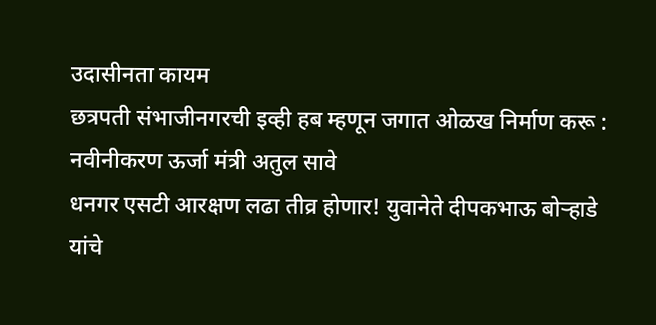उदासीनता कायम
छत्रपती संभाजीनगरची इव्ही हब म्हणून जगात ओळख निर्माण करू : नवीनीकरण ऊर्जा मंत्री अतुल सावे
धनगर एसटी आरक्षण लढा तीव्र होणार! युवानेते दीपकभाऊ बोऱ्हाडे यांचे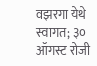वझरगा येथे स्वागत; ३० ऑगस्ट रोजी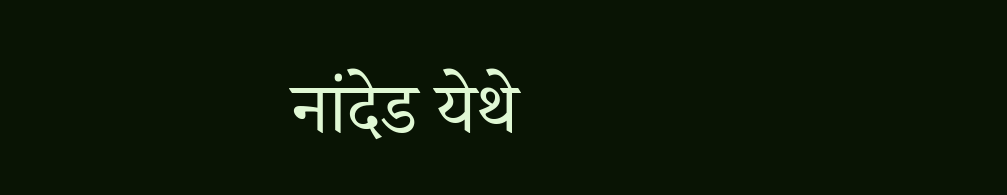नांदेड येथे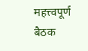महत्त्वपूर्ण बैठक